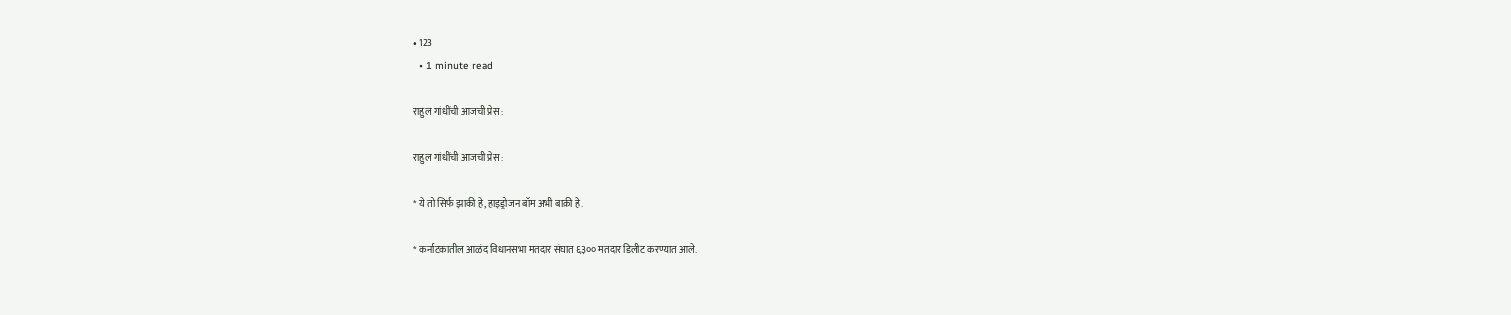• 123
  • 1 minute read

राहुल गांधींची आजची प्रेस :

राहुल गांधींची आजची प्रेस :

* ये तो सिर्फ झाकी हे, हाइड्रोजन बॉम अभी बाक़ी हे.

* कर्नाटकातील आळंद विधानसभा मतदार संघात ६३०० मतदार डिलीट करण्यात आले.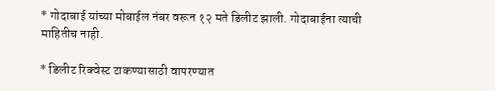* गोदाबाई यांच्या मोबाईल नंबर वरून १२ मते डिलीट झाली. गोदाबाईना त्याची माहितीच नाही.

* डिलीट रिक्वेस्ट टाकण्यासाठी वापरण्यात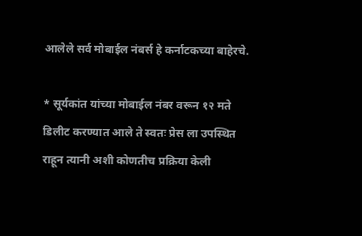आलेले सर्व मोबाईल नंबर्स हे कर्नाटकच्या बाहेरचे.

* सूर्यकांत यांच्या मोबाईल नंबर वरून १२ मते डिलीट करण्यात आले ते स्वतः प्रेस ला उपस्थित राहून त्यानी अशी कोणतीच प्रक्रिया केली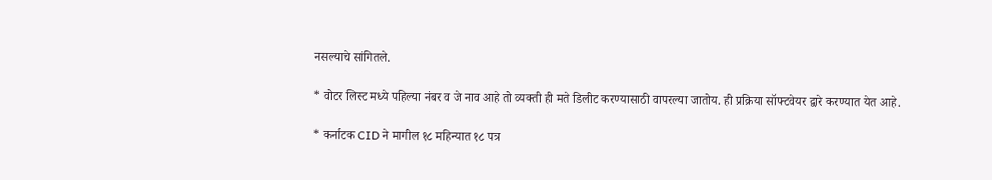नसल्याचे सांगितले.

* वोटर लिस्ट मध्ये पहिल्या नंबर व जे नाव आहे तो व्यक्ती ही मते डिलीट करण्यासाठी वापरल्या जातोय. ही प्रक्रिया सॉफ्टवेयर द्वारे करण्यात येत आहे.

* कर्नाटक CID ने मागील १८ महिन्यात १८ पत्र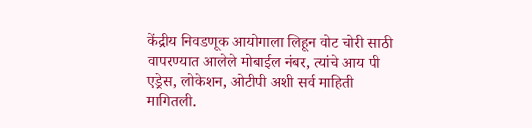केंद्रीय निवडणूक आयोगाला लिहून वोट चोरी साठी वापरण्यात आलेले मोबाईल नंबर, त्यांचे आय पी एड्रेस, लोकेशन, ओटीपी अशी सर्व माहिती मागितली.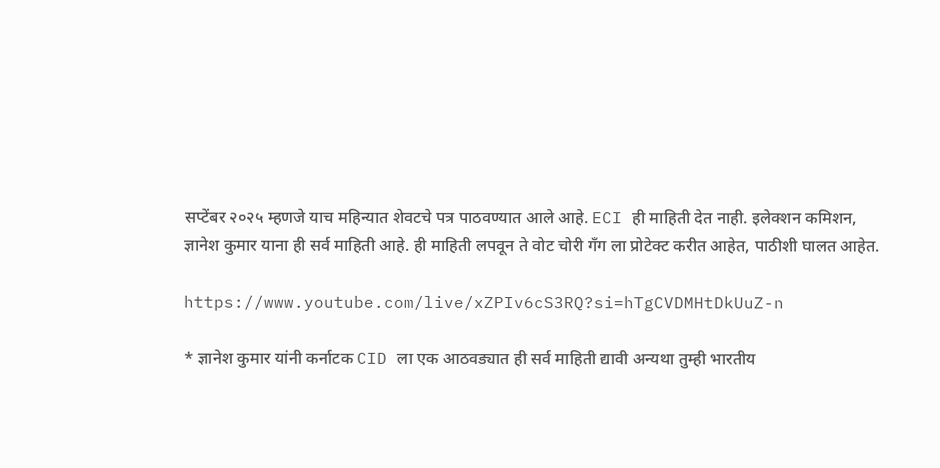सप्टेंबर २०२५ म्हणजे याच महिन्यात शेवटचे पत्र पाठवण्यात आले आहे. ECI ही माहिती देत नाही. इलेक्शन कमिशन, ज्ञानेश कुमार याना ही सर्व माहिती आहे. ही माहिती लपवून ते वोट चोरी गँग ला प्रोटेक्ट करीत आहेत, पाठीशी घालत आहेत.

https://www.youtube.com/live/xZPIv6cS3RQ?si=hTgCVDMHtDkUuZ-n

* ज्ञानेश कुमार यांनी कर्नाटक CID ला एक आठवड्यात ही सर्व माहिती द्यावी अन्यथा तुम्ही भारतीय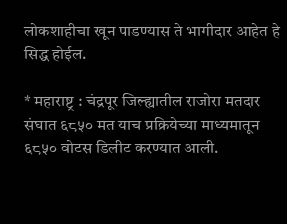लोकशाहीचा खून पाडण्यास ते भागीदार आहेत हे सिद्ध होईल.

* महाराष्ट्र : चंद्रपूर जिल्ह्यातील राजोरा मतदार संघात ६८५० मत याच प्रक्रियेच्या माध्यमातून ६८५० वोटस डिलीट करण्यात आली.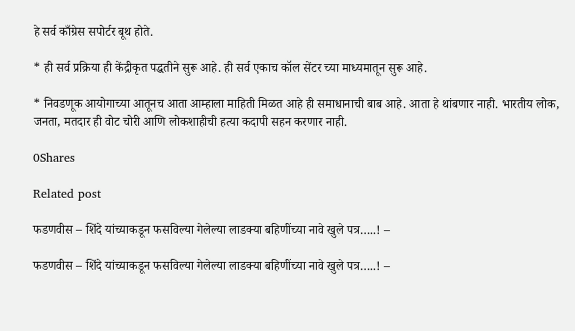हे सर्व काँग्रेस सपोर्टर बूथ होते.

* ही सर्व प्रक्रिया ही केंद्रीकृत पद्धतीने सुरू आहे. ही सर्व एकाच कॉल सेंटर च्या माध्यमातून सुरू आहे.

* निवडणूक आयोगाच्या आतूनच आता आम्हाला माहिती मिळत आहे ही समाधानाची बाब आहे. आता हे थांबणार नाही. भारतीय लोक, जनता, मतदार ही वोट चोरी आणि लोकशाहीची हत्या कदापी सहन करणार नाही.

0Shares

Related post

फडणवीस – शिंदे यांच्याकडून फसविल्या गेलेल्या लाडक्या बहिणींच्या नावे खुले पत्र…..! –

फडणवीस – शिंदे यांच्याकडून फसविल्या गेलेल्या लाडक्या बहिणींच्या नावे खुले पत्र…..! –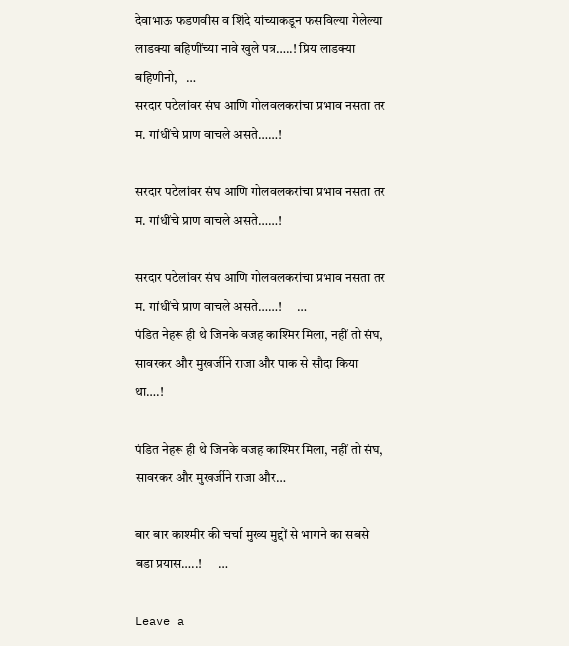देवाभाऊ फडणवीस व शिंदे यांच्याकडून फसविल्या गेलेल्या लाडक्या बहिणींच्या नावे खुले पत्र…..! प्रिय लाडक्या बहिणीनो,   …
सरदार पटेलांवर संघ आणि गोलवलकरांचा प्रभाव नसता तर म. गांधींचे प्राण वाचले असते……!

सरदार पटेलांवर संघ आणि गोलवलकरांचा प्रभाव नसता तर म. गांधींचे प्राण वाचले असते……!

सरदार पटेलांवर संघ आणि गोलवलकरांचा प्रभाव नसता तर म. गांधींचे प्राण वाचले असते……!      …
पंडित नेहरू ही थे जिनके वजह काश्मिर मिला, नहीं तो संघ, सावरकर और मुखर्जीने राजा और पाक से सौदा किया था….!

पंडित नेहरू ही थे जिनके वजह काश्मिर मिला, नहीं तो संघ, सावरकर और मुखर्जीने राजा और…

बार बार काश्मीर की चर्चा मुख्य मुद्दों से भागने का सबसे बडा प्रयास…..!      …

Leave a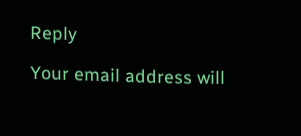Reply

Your email address will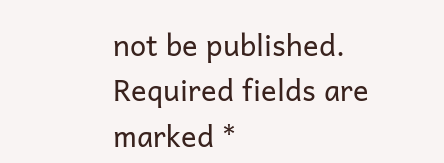not be published. Required fields are marked *